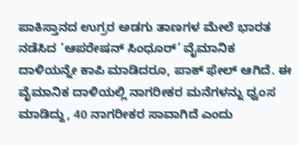ಪಾಕಿಸ್ತಾನದ ಉಗ್ರರ ಅಡಗು ತಾಣಗಳ ಮೇಲೆ ಭಾರತ ನಡೆಸಿದ ‘ಆಪರೇಷನ್ ಸಿಂಧೂರ್’ ವೈಮಾನಿಕ ದಾಳಿಯನ್ನೇ ಕಾಪಿ ಮಾಡಿದರೂ, ಪಾಕ್ ಫೇಲ್ ಆಗಿದೆ. ಈ ವೈಮಾನಿಕ ದಾಳಿಯಲ್ಲಿ ನಾಗರೀಕರ ಮನೆಗಳನ್ನು ಧ್ವಂಸ ಮಾಡಿದ್ದು, 40 ನಾಗರೀಕರ ಸಾವಾಗಿದೆ ಎಂದು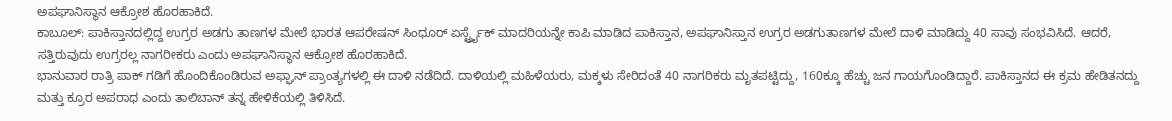ಅಪಘಾನಿಸ್ಥಾನ ಆಕ್ರೋಶ ಹೊರಹಾಕಿದೆ.
ಕಾಬೂಲ್: ಪಾಕಿಸ್ತಾನದಲ್ಲಿದ್ದ ಉಗ್ರರ ಅಡಗು ತಾಣಗಳ ಮೇಲೆ ಭಾರತ ಆಪರೇಷನ್ ಸಿಂಧೂರ್ ಏರ್ಸ್ಟ್ರೈಕ್ ಮಾದರಿಯನ್ನೇ ಕಾಪಿ ಮಾಡಿದ ಪಾಕಿಸ್ತಾನ, ಅಪಘಾನಿಸ್ತಾನ ಉಗ್ರರ ಅಡಗುತಾಣಗಳ ಮೇಲೆ ದಾಳಿ ಮಾಡಿದ್ದು 40 ಸಾವು ಸಂಭವಿಸಿದೆ. ಆದರೆ, ಸತ್ತಿರುವುದು ಉಗ್ರರಲ್ಲ ನಾಗರೀಕರು ಎಂದು ಅಪಘಾನಿಸ್ಥಾನ ಆಕ್ರೋಶ ಹೊರಹಾಕಿದೆ.
ಭಾನುವಾರ ರಾತ್ರಿ ಪಾಕ್ ಗಡಿಗೆ ಹೊಂದಿಕೊಂಡಿರುವ ಅಫ್ಘಾನ್ ಪ್ರಾಂತ್ಯಗಳಲ್ಲಿ ಈ ದಾಳಿ ನಡೆದಿದೆ. ದಾಳಿಯಲ್ಲಿ ಮಹಿಳೆಯರು, ಮಕ್ಕಳು ಸೇರಿದಂತೆ 40 ನಾಗರಿಕರು ಮೃತಪಟ್ಟಿದ್ದು, 160ಕ್ಕೂ ಹೆಚ್ಚು ಜನ ಗಾಯಗೊಂಡಿದ್ದಾರೆ. ಪಾಕಿಸ್ತಾನದ ಈ ಕ್ರಮ ಹೇಡಿತನದ್ದು ಮತ್ತು ಕ್ರೂರ ಅಪರಾಧ ಎಂದು ತಾಲಿಬಾನ್ ತನ್ನ ಹೇಳಿಕೆಯಲ್ಲಿ ತಿಳಿಸಿದೆ.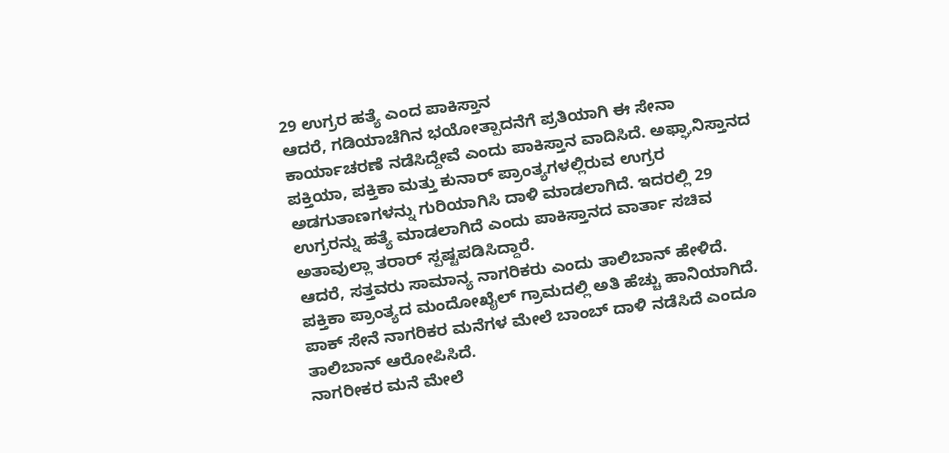29 ಉಗ್ರರ ಹತ್ಯೆ ಎಂದ ಪಾಕಿಸ್ತಾನ
ಆದರೆ, ಗಡಿಯಾಚೆಗಿನ ಭಯೋತ್ಪಾದನೆಗೆ ಪ್ರತಿಯಾಗಿ ಈ ಸೇನಾ ಕಾರ್ಯಾಚರಣೆ ನಡೆಸಿದ್ದೇವೆ ಎಂದು ಪಾಕಿಸ್ತಾನ ವಾದಿಸಿದೆ. ಅಫ್ಘಾನಿಸ್ತಾನದ ಪಕ್ತಿಯಾ, ಪಕ್ತಿಕಾ ಮತ್ತು ಕುನಾರ್ ಪ್ರಾಂತ್ಯಗಳಲ್ಲಿರುವ ಉಗ್ರರ ಅಡಗುತಾಣಗಳನ್ನು ಗುರಿಯಾಗಿಸಿ ದಾಳಿ ಮಾಡಲಾಗಿದೆ. ಇದರಲ್ಲಿ 29 ಉಗ್ರರನ್ನು ಹತ್ಯೆ ಮಾಡಲಾಗಿದೆ ಎಂದು ಪಾಕಿಸ್ತಾನದ ವಾರ್ತಾ ಸಚಿವ ಅತಾವುಲ್ಲಾ ತರಾರ್ ಸ್ಪಷ್ಟಪಡಿಸಿದ್ದಾರೆ.
ಆದರೆ, ಸತ್ತವರು ಸಾಮಾನ್ಯ ನಾಗರಿಕರು ಎಂದು ತಾಲಿಬಾನ್ ಹೇಳಿದೆ. ಪಕ್ತಿಕಾ ಪ್ರಾಂತ್ಯದ ಮಂದೋಖೈಲ್ ಗ್ರಾಮದಲ್ಲಿ ಅತಿ ಹೆಚ್ಚು ಹಾನಿಯಾಗಿದೆ. ಪಾಕ್ ಸೇನೆ ನಾಗರಿಕರ ಮನೆಗಳ ಮೇಲೆ ಬಾಂಬ್ ದಾಳಿ ನಡೆಸಿದೆ ಎಂದೂ ತಾಲಿಬಾನ್ ಆರೋಪಿಸಿದೆ.
ನಾಗರೀಕರ ಮನೆ ಮೇಲೆ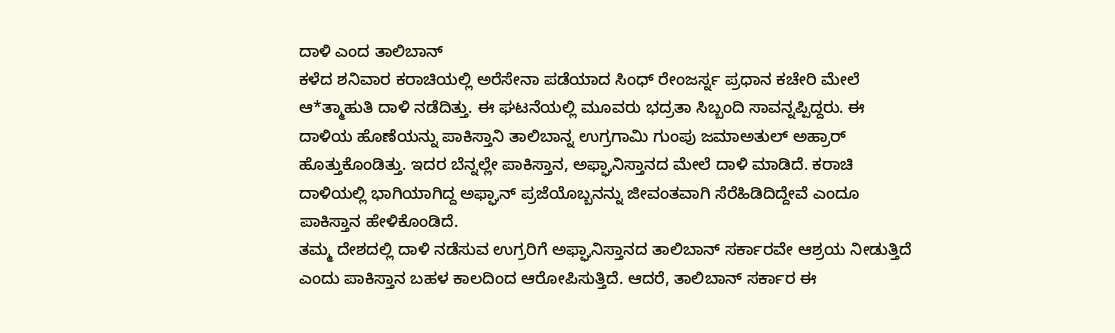ದಾಳಿ ಎಂದ ತಾಲಿಬಾನ್
ಕಳೆದ ಶನಿವಾರ ಕರಾಚಿಯಲ್ಲಿ ಅರೆಸೇನಾ ಪಡೆಯಾದ ಸಿಂಧ್ ರೇಂಜರ್ಸ್ನ ಪ್ರಧಾನ ಕಚೇರಿ ಮೇಲೆ ಆ*ತ್ಮಾಹುತಿ ದಾಳಿ ನಡೆದಿತ್ತು. ಈ ಘಟನೆಯಲ್ಲಿ ಮೂವರು ಭದ್ರತಾ ಸಿಬ್ಬಂದಿ ಸಾವನ್ನಪ್ಪಿದ್ದರು. ಈ ದಾಳಿಯ ಹೊಣೆಯನ್ನು ಪಾಕಿಸ್ತಾನಿ ತಾಲಿಬಾನ್ನ ಉಗ್ರಗಾಮಿ ಗುಂಪು ಜಮಾಅತುಲ್ ಅಹ್ರಾರ್ ಹೊತ್ತುಕೊಂಡಿತ್ತು. ಇದರ ಬೆನ್ನಲ್ಲೇ ಪಾಕಿಸ್ತಾನ, ಅಫ್ಘಾನಿಸ್ತಾನದ ಮೇಲೆ ದಾಳಿ ಮಾಡಿದೆ. ಕರಾಚಿ ದಾಳಿಯಲ್ಲಿ ಭಾಗಿಯಾಗಿದ್ದ ಅಫ್ಘಾನ್ ಪ್ರಜೆಯೊಬ್ಬನನ್ನು ಜೀವಂತವಾಗಿ ಸೆರೆಹಿಡಿದಿದ್ದೇವೆ ಎಂದೂ ಪಾಕಿಸ್ತಾನ ಹೇಳಿಕೊಂಡಿದೆ.
ತಮ್ಮ ದೇಶದಲ್ಲಿ ದಾಳಿ ನಡೆಸುವ ಉಗ್ರರಿಗೆ ಅಫ್ಘಾನಿಸ್ತಾನದ ತಾಲಿಬಾನ್ ಸರ್ಕಾರವೇ ಆಶ್ರಯ ನೀಡುತ್ತಿದೆ ಎಂದು ಪಾಕಿಸ್ತಾನ ಬಹಳ ಕಾಲದಿಂದ ಆರೋಪಿಸುತ್ತಿದೆ. ಆದರೆ, ತಾಲಿಬಾನ್ ಸರ್ಕಾರ ಈ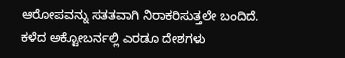ಆರೋಪವನ್ನು ಸತತವಾಗಿ ನಿರಾಕರಿಸುತ್ತಲೇ ಬಂದಿದೆ.
ಕಳೆದ ಅಕ್ಟೋಬರ್ನಲ್ಲಿ ಎರಡೂ ದೇಶಗಳು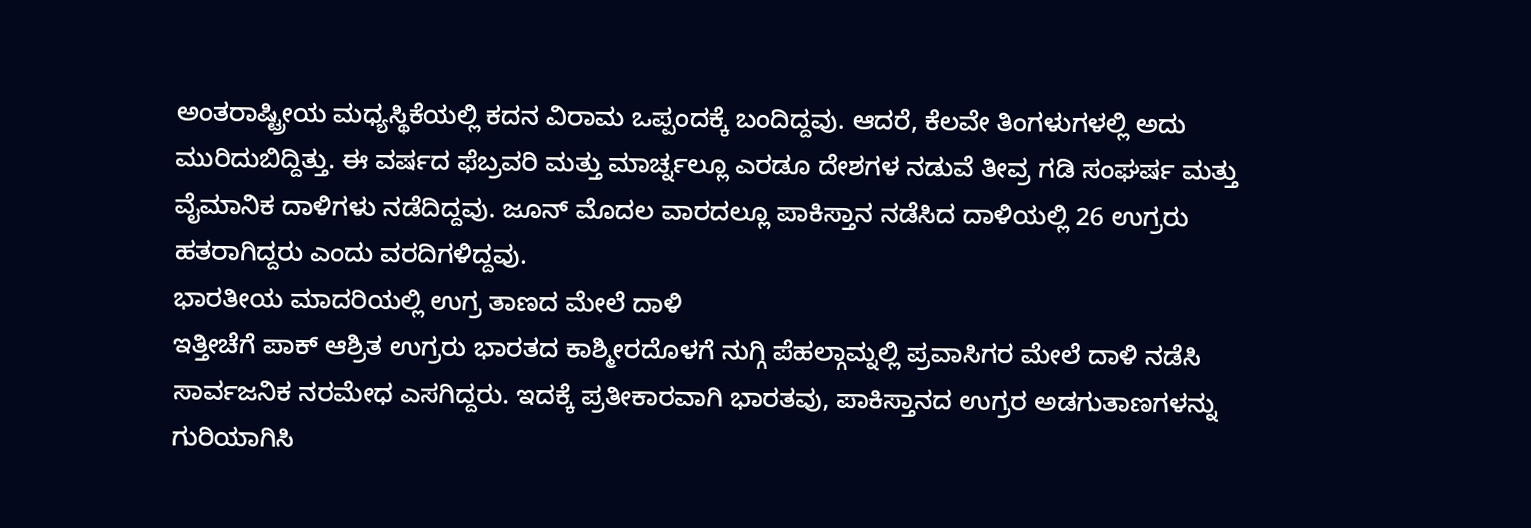ಅಂತರಾಷ್ಟ್ರೀಯ ಮಧ್ಯಸ್ಥಿಕೆಯಲ್ಲಿ ಕದನ ವಿರಾಮ ಒಪ್ಪಂದಕ್ಕೆ ಬಂದಿದ್ದವು. ಆದರೆ, ಕೆಲವೇ ತಿಂಗಳುಗಳಲ್ಲಿ ಅದು ಮುರಿದುಬಿದ್ದಿತ್ತು. ಈ ವರ್ಷದ ಫೆಬ್ರವರಿ ಮತ್ತು ಮಾರ್ಚ್ನಲ್ಲೂ ಎರಡೂ ದೇಶಗಳ ನಡುವೆ ತೀವ್ರ ಗಡಿ ಸಂಘರ್ಷ ಮತ್ತು ವೈಮಾನಿಕ ದಾಳಿಗಳು ನಡೆದಿದ್ದವು. ಜೂನ್ ಮೊದಲ ವಾರದಲ್ಲೂ ಪಾಕಿಸ್ತಾನ ನಡೆಸಿದ ದಾಳಿಯಲ್ಲಿ 26 ಉಗ್ರರು ಹತರಾಗಿದ್ದರು ಎಂದು ವರದಿಗಳಿದ್ದವು.
ಭಾರತೀಯ ಮಾದರಿಯಲ್ಲಿ ಉಗ್ರ ತಾಣದ ಮೇಲೆ ದಾಳಿ
ಇತ್ತೀಚೆಗೆ ಪಾಕ್ ಆಶ್ರಿತ ಉಗ್ರರು ಭಾರತದ ಕಾಶ್ಮೀರದೊಳಗೆ ನುಗ್ಗಿ ಪೆಹಲ್ಗಾಮ್ನಲ್ಲಿ ಪ್ರವಾಸಿಗರ ಮೇಲೆ ದಾಳಿ ನಡೆಸಿ ಸಾರ್ವಜನಿಕ ನರಮೇಧ ಎಸಗಿದ್ದರು. ಇದಕ್ಕೆ ಪ್ರತೀಕಾರವಾಗಿ ಭಾರತವು, ಪಾಕಿಸ್ತಾನದ ಉಗ್ರರ ಅಡಗುತಾಣಗಳನ್ನು ಗುರಿಯಾಗಿಸಿ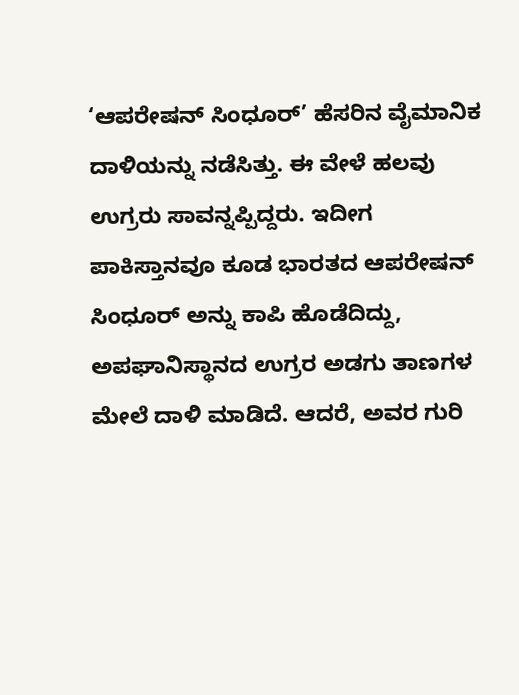‘ಆಪರೇಷನ್ ಸಿಂಧೂರ್’ ಹೆಸರಿನ ವೈಮಾನಿಕ ದಾಳಿಯನ್ನು ನಡೆಸಿತ್ತು. ಈ ವೇಳೆ ಹಲವು ಉಗ್ರರು ಸಾವನ್ನಪ್ಪಿದ್ದರು. ಇದೀಗ ಪಾಕಿಸ್ತಾನವೂ ಕೂಡ ಭಾರತದ ಆಪರೇಷನ್ ಸಿಂಧೂರ್ ಅನ್ನು ಕಾಪಿ ಹೊಡೆದಿದ್ದು, ಅಪಘಾನಿಸ್ಥಾನದ ಉಗ್ರರ ಅಡಗು ತಾಣಗಳ ಮೇಲೆ ದಾಳಿ ಮಾಡಿದೆ. ಆದರೆ, ಅವರ ಗುರಿ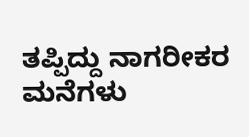ತಪ್ಪಿದ್ದು ನಾಗರೀಕರ ಮನೆಗಳು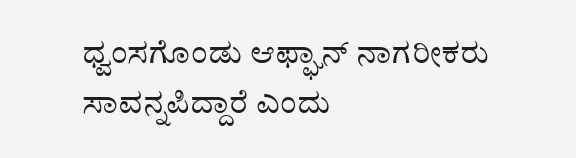ಧ್ವಂಸಗೊಂಡು ಆಫ್ಘಾನ್ ನಾಗರೀಕರು ಸಾವನ್ನಪಿದ್ದಾರೆ ಎಂದು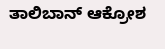ತಾಲಿಬಾನ್ ಆಕ್ರೋಶ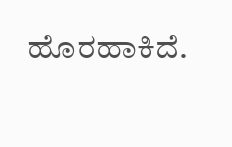ಹೊರಹಾಕಿದೆ.